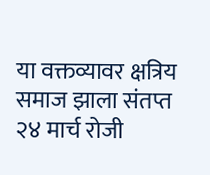या वक्तव्यावर क्षत्रिय समाज झाला संतप्त
२४ मार्च रोजी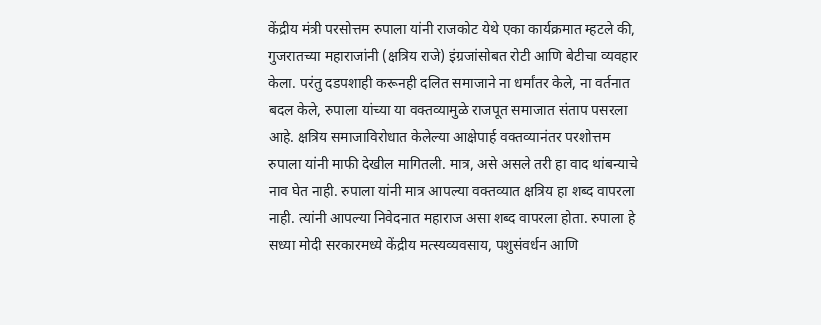केंद्रीय मंत्री परसोत्तम रुपाला यांनी राजकोट येथे एका कार्यक्रमात म्हटले की, गुजरातच्या महाराजांनी (क्षत्रिय राजे) इंग्रजांसोबत रोटी आणि बेटीचा व्यवहार केला. परंतु दडपशाही करूनही दलित समाजाने ना धर्मांतर केले, ना वर्तनात बदल केले, रुपाला यांच्या या वक्तव्यामुळे राजपूत समाजात संताप पसरला आहे. क्षत्रिय समाजाविरोधात केलेल्या आक्षेपार्ह वक्तव्यानंतर परशोत्तम रुपाला यांनी माफी देखील मागितली. मात्र, असे असले तरी हा वाद थांबन्याचे नाव घेत नाही. रुपाला यांनी मात्र आपल्या वक्तव्यात क्षत्रिय हा शब्द वापरला नाही. त्यांनी आपल्या निवेदनात महाराज असा शब्द वापरला होता. रुपाला हे सध्या मोदी सरकारमध्ये केंद्रीय मत्स्यव्यवसाय, पशुसंवर्धन आणि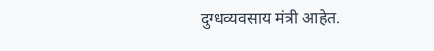दुग्धव्यवसाय मंत्री आहेत.